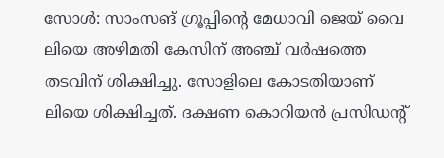സോൾ: സാംസങ് ഗ്രൂപ്പിൻ്റെ മേധാവി ജെയ് വൈ ലിയെ അഴിമതി കേസിന് അഞ്ച് വർഷത്തെ തടവിന് ശിക്ഷിച്ചു. സോളിലെ കോടതിയാണ് ലിയെ ശിക്ഷിച്ചത്. ദക്ഷണ കൊറിയൻ പ്രസിഡൻ്റ്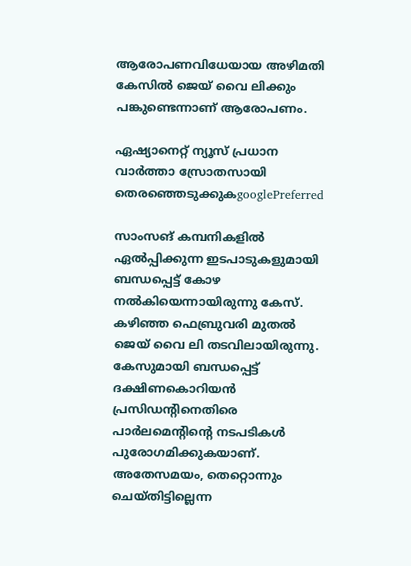ആരോപണവിധേയായ അഴിമതി കേസിൽ ജെയ് വൈ ലിക്കും പങ്കുണ്ടെന്നാണ് ആരോപണം.

ഏഷ്യാനെറ്റ് ന്യൂസ് പ്രധാന വാർത്താ സ്രോതസായി തെരഞ്ഞെടുക്കുകgooglePreferred

സാംസങ് കമ്പനികളിൽ ഏൽപ്പിക്കുന്ന ഇടപാടുകളുമായി ബന്ധപ്പെട്ട് കോഴ നൽകിയെന്നായിരുന്നു കേസ്. കഴിഞ്ഞ ഫെബ്രുവരി മുതൽ ജെയ് വൈ ലി തടവിലായിരുന്നു. കേസുമായി ബന്ധപ്പെട്ട് ദക്ഷിണകൊറിയൻ പ്രസിഡൻ്റിനെതിരെ പാർലമെൻ്റിൻ്റെ നടപടികൾ പുരോഗമിക്കുകയാണ്. അതേസമയം, തെറ്റൊന്നും ചെയ്തിട്ടില്ലെന്ന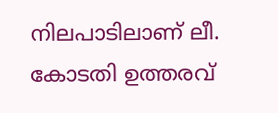നിലപാടിലാണ് ലീ. കോടതി ഉത്തരവ്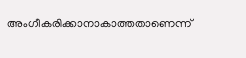അംഗീകരിക്കാനാകാത്തതാണെന്ന്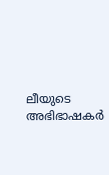ലീയുടെ അഭിഭാഷകർ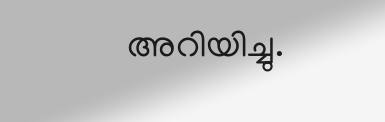അറിയിച്ചു.